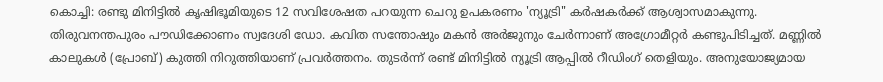കൊച്ചി: രണ്ടു മിനിട്ടിൽ കൃഷിഭൂമിയുടെ 12 സവിശേഷത പറയുന്ന ചെറു ഉപകരണം 'ന്യൂട്രി" കർഷകർക്ക് ആശ്വാസമാകുന്നു. തിരുവനന്തപുരം പൗഡിക്കോണം സ്വദേശി ഡോ. കവിത സന്തോഷും മകൻ അർജുനും ചേർന്നാണ് അഗ്രോമീറ്റർ കണ്ടുപിടിച്ചത്. മണ്ണിൽ കാലുകൾ (പ്രോബ്) കുത്തി നിറുത്തിയാണ് പ്രവർത്തനം. തുടർന്ന് രണ്ട് മിനിട്ടിൽ ന്യൂട്രി ആപ്പിൽ റീഡിംഗ് തെളിയും. അനുയോജ്യമായ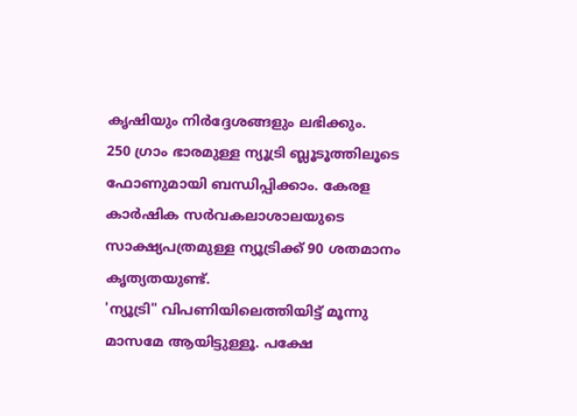കൃഷിയും നിർദ്ദേശങ്ങളും ലഭിക്കും.
250 ഗ്രാം ഭാരമുള്ള ന്യൂട്രി ബ്ലൂടൂത്തിലൂടെ ഫോണുമായി ബന്ധിപ്പിക്കാം. കേരള കാർഷിക സർവകലാശാലയുടെ സാക്ഷ്യപത്രമുള്ള ന്യൂട്രിക്ക് 90 ശതമാനം കൃത്യതയുണ്ട്.
'ന്യൂട്രി" വിപണിയിലെത്തിയിട്ട് മൂന്നു മാസമേ ആയിട്ടുള്ളൂ. പക്ഷേ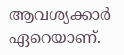ആവശ്യക്കാർ ഏറെയാണ്.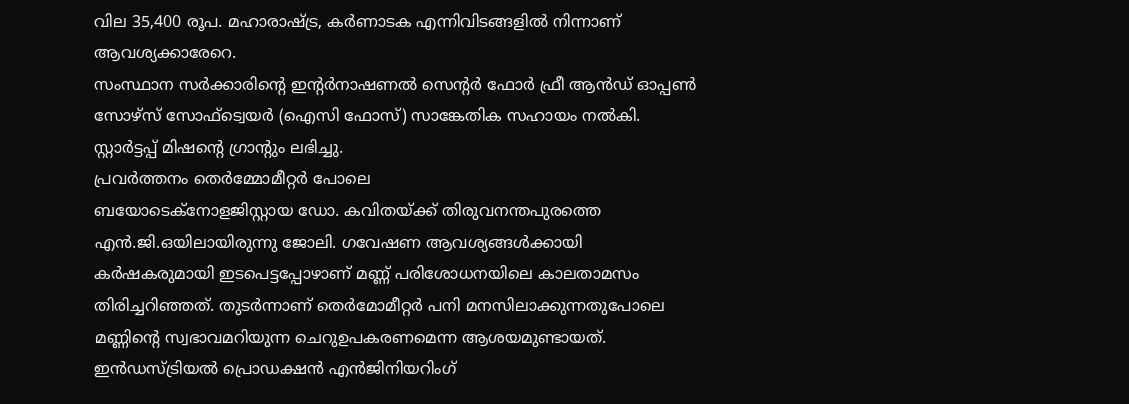വില 35,400 രൂപ. മഹാരാഷ്ട്ര, കർണാടക എന്നിവിടങ്ങളിൽ നിന്നാണ് ആവശ്യക്കാരേറെ.
സംസ്ഥാന സർക്കാരിന്റെ ഇന്റർനാഷണൽ സെന്റർ ഫോർ ഫ്രീ ആൻഡ് ഓപ്പൺ സോഴ്സ് സോഫ്ട്വെയർ (ഐസി ഫോസ്) സാങ്കേതിക സഹായം നൽകി. സ്റ്റാർട്ടപ്പ് മിഷന്റെ ഗ്രാന്റും ലഭിച്ചു.
പ്രവർത്തനം തെർമ്മോമീറ്റർ പോലെ
ബയോടെക്നോളജിസ്റ്റായ ഡോ. കവിതയ്ക്ക് തിരുവനന്തപുരത്തെ എൻ.ജി.ഒയിലായിരുന്നു ജോലി. ഗവേഷണ ആവശ്യങ്ങൾക്കായി കർഷകരുമായി ഇടപെട്ടപ്പോഴാണ് മണ്ണ് പരിശോധനയിലെ കാലതാമസം തിരിച്ചറിഞ്ഞത്. തുടർന്നാണ് തെർമോമീറ്റർ പനി മനസിലാക്കുന്നതുപോലെ മണ്ണിന്റെ സ്വഭാവമറിയുന്ന ചെറുഉപകരണമെന്ന ആശയമുണ്ടായത്. ഇൻഡസ്ട്രിയൽ പ്രൊഡക്ഷൻ എൻജിനിയറിംഗ്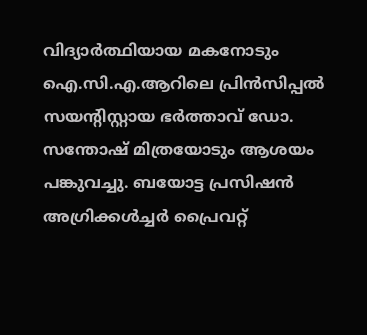വിദ്യാർത്ഥിയായ മകനോടും ഐ.സി.എ.ആറിലെ പ്രിൻസിപ്പൽ സയന്റിസ്റ്റായ ഭർത്താവ് ഡോ. സന്തോഷ് മിത്രയോടും ആശയം പങ്കുവച്ചു. ബയോട്ട പ്രസിഷൻ അഗ്രിക്കൾച്ചർ പ്രൈവറ്റ്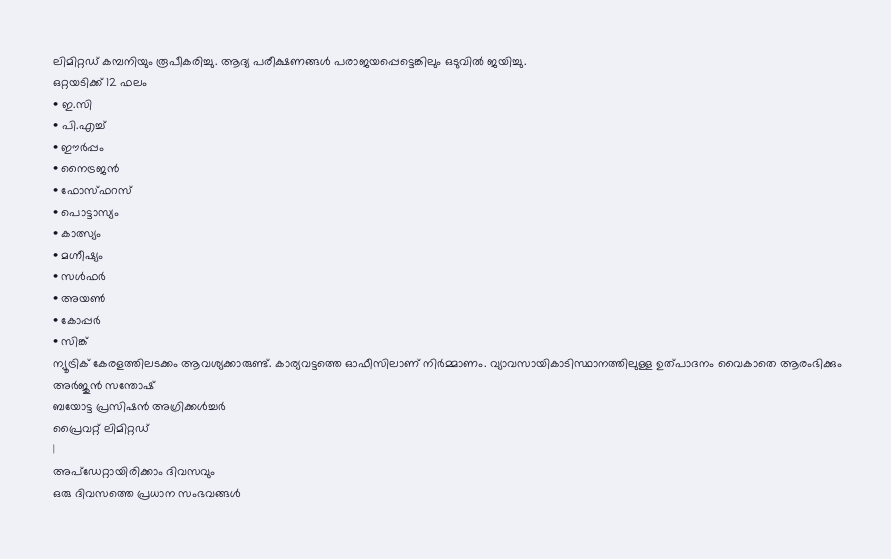ലിമിറ്റഡ് കമ്പനിയും രൂപീകരിച്ചു. ആദ്യ പരീക്ഷണങ്ങൾ പരാജയപ്പെട്ടെങ്കിലും ഒടുവിൽ ജയിച്ചു.
ഒറ്റയടിക്ക് 12 ഫലം
• ഇ.സി
• പി.എച്ച്
• ഈർപ്പം
• നൈട്രജൻ
• ഫോസ്ഫറസ്
• പൊട്ടാസ്യം
• കാത്സ്യം
• മഗ്നീഷ്യം
• സൾഫർ
• അയൺ
• കോപ്പർ
• സിങ്ക്
ന്യൂട്രിക് കേരളത്തിലടക്കം ആവശ്യക്കാരുണ്ട്. കാര്യവട്ടത്തെ ഓഫീസിലാണ് നിർമ്മാണം. വ്യാവസായികാടിസ്ഥാനത്തിലുള്ള ഉത്പാദനം വൈകാതെ ആരംഭിക്കും
അർജുൻ സന്തോഷ്
ബയോട്ട പ്രസിഷൻ അഗ്രിക്കൾച്ചർ
പ്രൈവറ്റ് ലിമിറ്റഡ്
|
അപ്ഡേറ്റായിരിക്കാം ദിവസവും
ഒരു ദിവസത്തെ പ്രധാന സംഭവങ്ങൾ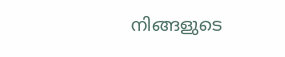നിങ്ങളുടെ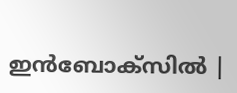ഇൻബോക്സിൽ |